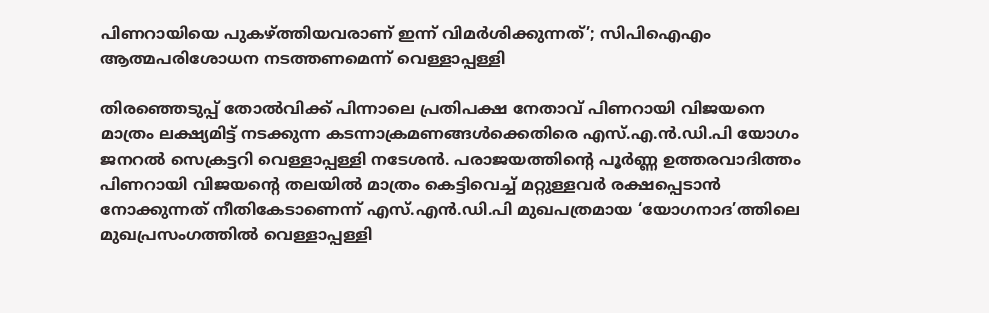പിണറായിയെ പുകഴ്ത്തിയവരാണ് ഇന്ന് വിമർശിക്കുന്നത്’; സിപിഐഎം ആത്മപരിശോധന നടത്തണമെന്ന് വെള്ളാപ്പള്ളി

തിരഞ്ഞെടുപ്പ് തോൽവിക്ക് പിന്നാലെ പ്രതിപക്ഷ നേതാവ് പിണറായി വിജയനെ മാത്രം ലക്ഷ്യമിട്ട് നടക്കുന്ന കടന്നാക്രമണങ്ങൾക്കെതിരെ എസ്.എ.ൻ.ഡി.പി യോഗം ജനറൽ സെക്രട്ടറി വെള്ളാപ്പള്ളി നടേശൻ. പരാജയത്തിന്റെ പൂർണ്ണ ഉത്തരവാദിത്തം പിണറായി വിജയന്റെ തലയിൽ മാത്രം കെട്ടിവെച്ച് മറ്റുള്ളവർ രക്ഷപ്പെടാൻ നോക്കുന്നത് നീതികേടാണെന്ന് എസ്.എൻ.ഡി.പി മുഖപത്രമായ ‘യോഗനാദ’ത്തിലെ മുഖപ്രസംഗത്തിൽ വെള്ളാപ്പള്ളി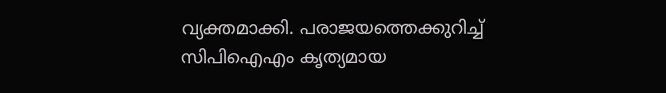വ്യക്തമാക്കി. പരാജയത്തെക്കുറിച്ച് സിപിഐഎം കൃത്യമായ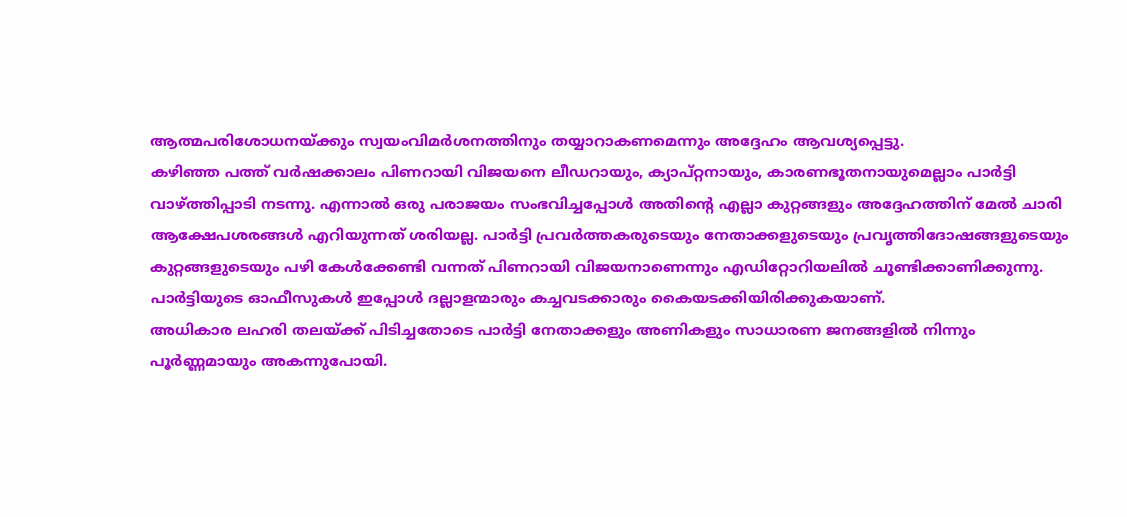ആത്മപരിശോധനയ്ക്കും സ്വയംവിമർശനത്തിനും തയ്യാറാകണമെന്നും അദ്ദേഹം ആവശ്യപ്പെട്ടു.
കഴിഞ്ഞ പത്ത് വർഷക്കാലം പിണറായി വിജയനെ ലീഡറായും, ക്യാപ്റ്റനായും, കാരണഭൂതനായുമെല്ലാം പാർട്ടി വാഴ്ത്തിപ്പാടി നടന്നു. എന്നാൽ ഒരു പരാജയം സംഭവിച്ചപ്പോൾ അതിന്റെ എല്ലാ കുറ്റങ്ങളും അദ്ദേഹത്തിന് മേൽ ചാരി ആക്ഷേപശരങ്ങൾ എറിയുന്നത് ശരിയല്ല. പാർട്ടി പ്രവർത്തകരുടെയും നേതാക്കളുടെയും പ്രവൃത്തിദോഷങ്ങളുടെയും കുറ്റങ്ങളുടെയും പഴി കേൾക്കേണ്ടി വന്നത് പിണറായി വിജയനാണെന്നും എഡിറ്റോറിയലിൽ ചൂണ്ടിക്കാണിക്കുന്നു. പാർട്ടിയുടെ ഓഫീസുകൾ ഇപ്പോൾ ദല്ലാളന്മാരും കച്ചവടക്കാരും കൈയടക്കിയിരിക്കുകയാണ്.
അധികാര ലഹരി തലയ്ക്ക് പിടിച്ചതോടെ പാർട്ടി നേതാക്കളും അണികളും സാധാരണ ജനങ്ങളിൽ നിന്നും പൂർണ്ണമായും അകന്നുപോയി.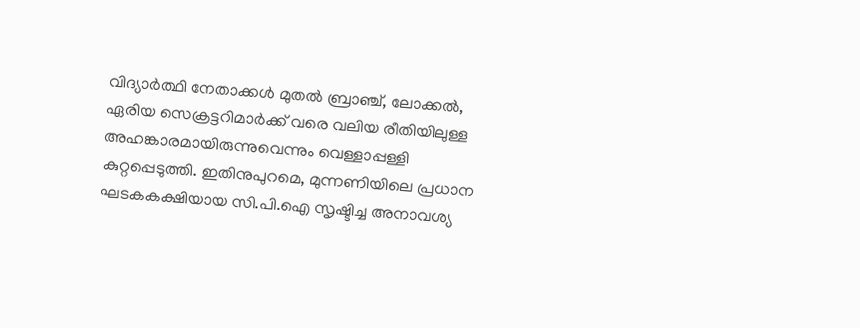വിദ്യാർത്ഥി നേതാക്കൾ മുതൽ ബ്രാഞ്ച്, ലോക്കൽ, ഏരിയ സെക്രട്ടറിമാർക്ക് വരെ വലിയ രീതിയിലുള്ള അഹങ്കാരമായിരുന്നുവെന്നും വെള്ളാപ്പള്ളി കുറ്റപ്പെടുത്തി. ഇതിനുപുറമെ, മുന്നണിയിലെ പ്രധാന ഘടകകക്ഷിയായ സി.പി.ഐ സൃഷ്ടിച്ച അനാവശ്യ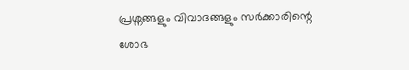പ്രശ്നങ്ങളും വിവാദങ്ങളും സർക്കാരിന്റെ ശോഭ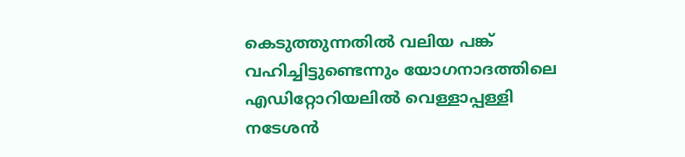കെടുത്തുന്നതിൽ വലിയ പങ്ക് വഹിച്ചിട്ടുണ്ടെന്നും യോഗനാദത്തിലെ എഡിറ്റോറിയലിൽ വെള്ളാപ്പള്ളി നടേശൻ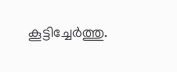കൂട്ടിച്ചേർത്തു.